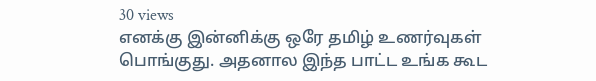30 views
எனக்கு இன்னிக்கு ஒரே தமிழ் உணர்வுகள் பொங்குது. அதனால இந்த பாட்ட உங்க கூட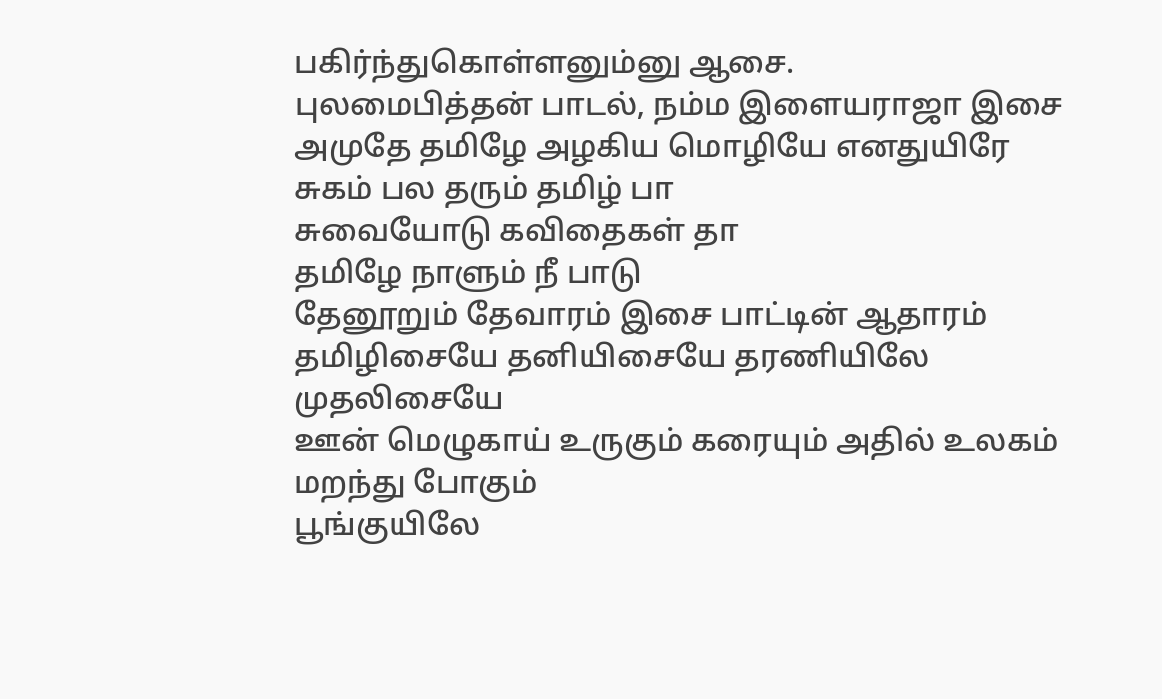பகிர்ந்துகொள்ளனும்னு ஆசை.
புலமைபித்தன் பாடல், நம்ம இளையராஜா இசை
அமுதே தமிழே அழகிய மொழியே எனதுயிரே
சுகம் பல தரும் தமிழ் பா
சுவையோடு கவிதைகள் தா
தமிழே நாளும் நீ பாடு
தேனூறும் தேவாரம் இசை பாட்டின் ஆதாரம்
தமிழிசையே தனியிசையே தரணியிலே முதலிசையே
ஊன் மெழுகாய் உருகும் கரையும் அதில் உலகம் மறந்து போகும்
பூங்குயிலே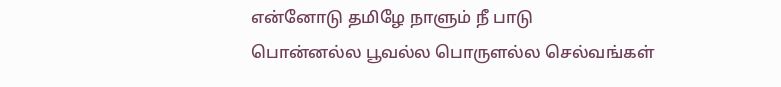என்னோடு தமிழே நாளும் நீ பாடு
பொன்னல்ல பூவல்ல பொருளல்ல செல்வங்கள்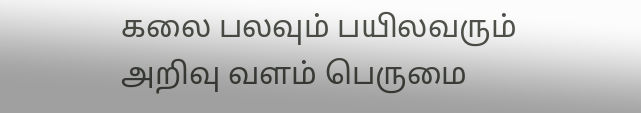கலை பலவும் பயிலவரும் அறிவு வளம் பெருமை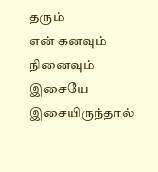தரும்
என் கனவும் நினைவும் இசையே இசையிருந்தால்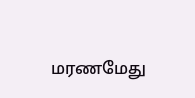மரணமேது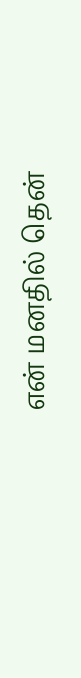என் மனதில் தென்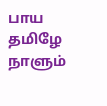பாய தமிழே நாளும்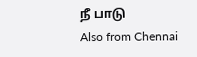நீ பாடு
Also from Chennai